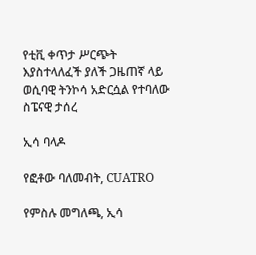የቲቪ ቀጥታ ሥርጭት እያስተላለፈች ያለች ጋዜጠኛ ላይ ወሲባዊ ትንኮሳ አድርሷል የተባለው ስፔናዊ ታሰረ

ኢሳ ባላዶ

የፎቶው ባለመብት, CUATRO

የምስሉ መግለጫ, ኢሳ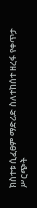ክስተቱ ሲፈፀም ማድሪድ ስለተከሰተ ዘረፋ የቀጥታ ሥርጭት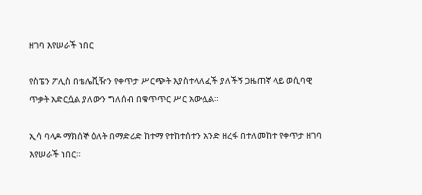ዘገባ እየሠራች ነበር

የስፔን ፖሊስ በቴሌቪዥን የቀጥታ ሥርጭት እያስተላለፈች ያለችኝ ጋዜጠኛ ላይ ወሲባዊ ጥቃት አድርሷል ያለውን ግለሰብ በቁጥጥር ሥር አውሏል።

ኢሳ ባላዶ ማክሰኞ ዕለት በማድሪድ ከተማ የተከተሰተን አንድ ዘረፋ በተለመከተ የቀጥታ ዘገባ እየሠራች ነበር።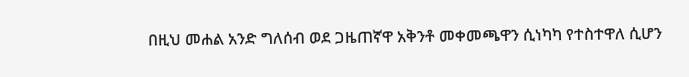በዚህ መሐል አንድ ግለሰብ ወደ ጋዜጠኛዋ አቅንቶ መቀመጫዋን ሲነካካ የተስተዋለ ሲሆን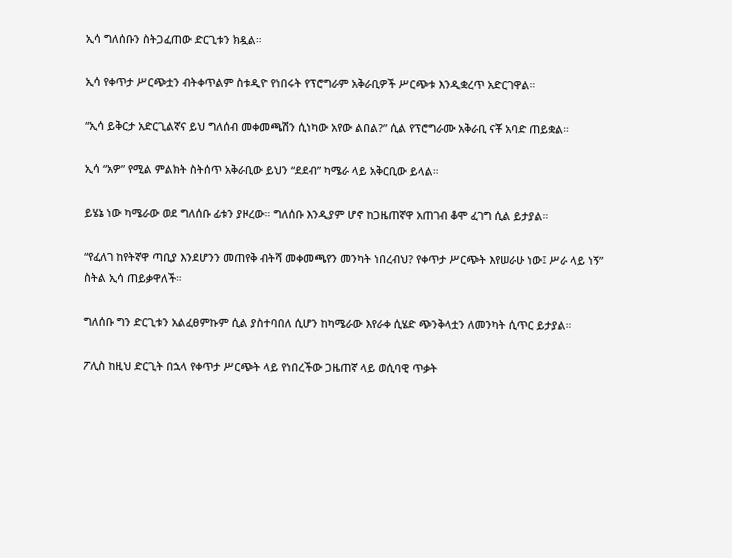ኢሳ ግለሰቡን ስትጋፈጠው ድርጊቱን ክዷል።

ኢሳ የቀጥታ ሥርጭቷን ብትቀጥልም ስቱዲዮ የነበሩት የፕሮግራም አቅራቢዎች ሥርጭቱ እንዲቋረጥ አድርገዋል።

“ኢሳ ይቅርታ አድርጊልኛና ይህ ግለሰብ መቀመጫሽን ሲነካው አየው ልበል?” ሲል የፕሮግራሙ አቅራቢ ናቾ አባድ ጠይቋል።

ኢሳ “አዎ” የሚል ምልክት ስትሰጥ አቅራቢው ይህን “ደደብ” ካሜራ ላይ አቅርቢው ይላል።

ይሄኔ ነው ካሜራው ወደ ግለሰቡ ፊቱን ያዞረው። ግለሰቡ እንዲያም ሆኖ ከጋዜጠኛዋ አጠገብ ቆሞ ፈገግ ሲል ይታያል።

“የፈለገ ከየትኛዋ ጣቢያ እንደሆንን መጠየቅ ብትሻ መቀመጫየን መንካት ነበረብህ? የቀጥታ ሥርጭት እየሠራሁ ነው፤ ሥራ ላይ ነኝ” ስትል ኢሳ ጠይቃዋለች።

ግለሰቡ ግን ድርጊቱን አልፈፀምኩም ሲል ያስተባበለ ሲሆን ከካሜራው እየራቀ ሲሄድ ጭንቅላቷን ለመንካት ሲጥር ይታያል።

ፖሊስ ከዚህ ድርጊት በኋላ የቀጥታ ሥርጭት ላይ የነበረችው ጋዜጠኛ ላይ ወሲባዊ ጥቃት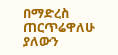በማድረስ ጠርጥሬዋለሁ ያለውን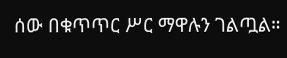ሰው በቁጥጥር ሥር ማዋሉን ገልጧል።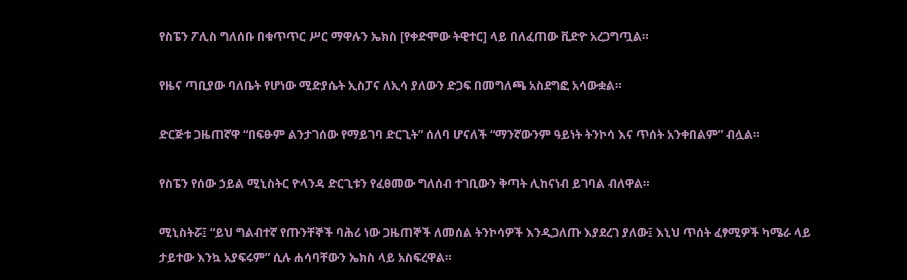የስፔን ፖሊስ ግለሰቡ በቁጥጥር ሥር ማዋሉን ኤክስ [የቀድሞው ትዊተር] ላይ በለፈጠው ቪድዮ አረጋግጧል።

የዜና ጣቢያው ባለቤት የሆነው ሚድያሴት ኢስፓና ለኢሳ ያለውን ድጋፍ በመግለጫ አስደግፎ አሳውቋል።

ድርጅቱ ጋዜጠኛዋ “በፍፁም ልንታገሰው የማይገባ ድርጊት” ሰለባ ሆናለች “ማንኛውንም ዓይነት ትንኮሳ እና ጥሰት አንቀበልም” ብሏል።

የስፔን የሰው ኃይል ሚኒስትር ዮላንዳ ድርጊቱን የፈፀመው ግለሰብ ተገቢውን ቅጣት ሊከናነብ ይገባል ብለዋል።

ሚኒስትሯ፤ “ይህ ግልብተኛ የጡንቸኞች ባሕሪ ነው ጋዜጠኞች ለመሰል ትንኮሳዎች እንዲጋለጡ እያደረገ ያለው፤ እኒህ ጥሰት ፈፃሚዎች ካሜራ ላይ ታይተው እንኳ አያፍሩም” ሲሉ ሐሳባቸውን ኤክስ ላይ አስፍረዋል።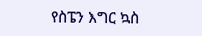የስፔን እግር ኳስ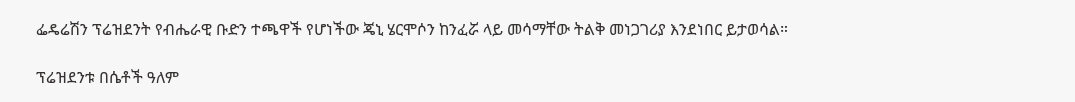ፌዴሬሽን ፕሬዝደንት የብሔራዊ ቡድን ተጫዋች የሆነችው ጄኒ ሄርሞሶን ከንፈሯ ላይ መሳማቸው ትልቅ መነጋገሪያ እንደነበር ይታወሳል።

ፕሬዝደንቱ በሴቶች ዓለም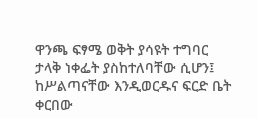ዋንጫ ፍፃሜ ወቅት ያሳዩት ተግባር ታላቅ ነቀፌት ያስከተለባቸው ሲሆን፤ ከሥልጣናቸው እንዲወርዱና ፍርድ ቤት ቀርበው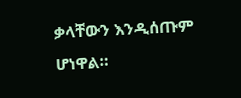ቃላቸውን እንዲሰጡም ሆነዋል።